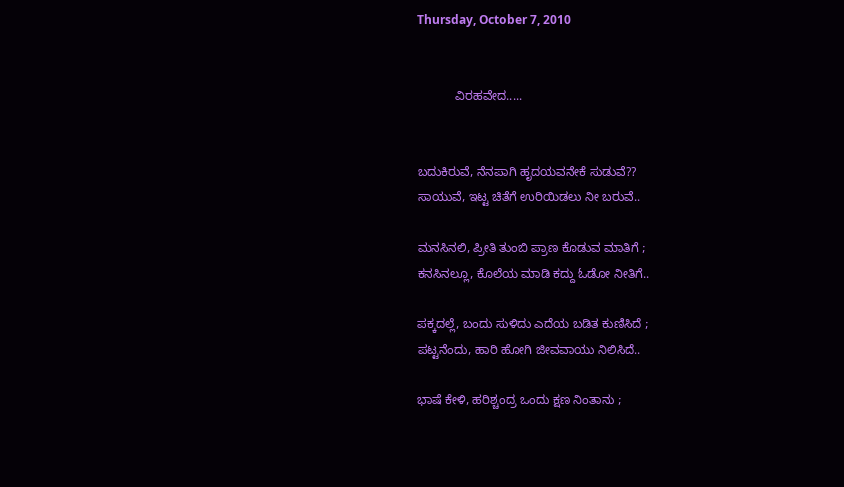Thursday, October 7, 2010


           ವಿರಹವೇದ.....


ಬದುಕಿರುವೆ, ನೆನಪಾಗಿ ಹೃದಯವನೇಕೆ ಸುಡುವೆ??
ಸಾಯುವೆ, ಇಟ್ಟ ಚಿತೆಗೆ ಉರಿಯಿಡಲು ನೀ ಬರುವೆ..

ಮನಸಿನಲಿ, ಪ್ರೀತಿ ತುಂಬಿ ಪ್ರಾಣ ಕೊಡುವ ಮಾತಿಗೆ ;
ಕನಸಿನಲ್ಲೂ, ಕೊಲೆಯ ಮಾಡಿ ಕದ್ದು ಓಡೋ ನೀತಿಗೆ..

ಪಕ್ಕದಲ್ಲೆ, ಬಂದು ಸುಳಿದು ಎದೆಯ ಬಡಿತ ಕುಣಿಸಿದೆ ;
ಪಟ್ಟನೆಂದು, ಹಾರಿ ಹೋಗಿ ಜೀವವಾಯು ನಿಲಿಸಿದೆ..

ಭಾಷೆ ಕೇಳಿ, ಹರಿಶ್ಚಂದ್ರ ಒಂದು ಕ್ಷಣ ನಿಂತಾನು ;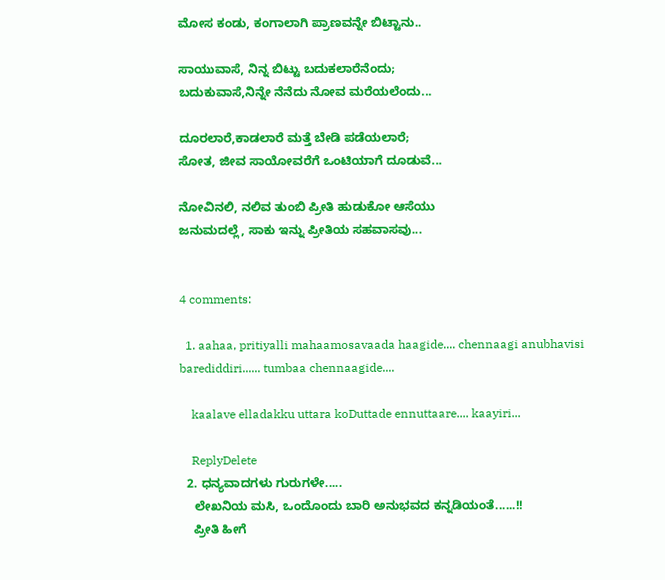ಮೋಸ ಕಂಡು, ಕಂಗಾಲಾಗಿ ಪ್ರಾಣವನ್ನೇ ಬಿಟ್ಟಾನು..

ಸಾಯುವಾಸೆ, ನಿನ್ನ ಬಿಟ್ಟು ಬದುಕಲಾರೆನೆಂದು;
ಬದುಕುವಾಸೆ,ನಿನ್ನೇ ನೆನೆದು ನೋವ ಮರೆಯಲೆಂದು...

ದೂರಲಾರೆ,ಕಾಡಲಾರೆ ಮತ್ತೆ ಬೇಡಿ ಪಡೆಯಲಾರೆ;
ಸೋತ, ಜೀವ ಸಾಯೋವರೆಗೆ ಒಂಟಿಯಾಗೆ ದೂಡುವೆ...

ನೋವಿನಲಿ, ನಲಿವ ತುಂಬಿ ಪ್ರೀತಿ ಹುಡುಕೋ ಆಸೆಯು
ಜನುಮದಲ್ಲೆ, ಸಾಕು ಇನ್ನು ಪ್ರೀತಿಯ ಸಹವಾಸವು...


4 comments:

  1. aahaa, pritiyalli mahaamosavaada haagide.... chennaagi anubhavisi barediddiri...... tumbaa chennaagide....

    kaalave elladakku uttara koDuttade ennuttaare.... kaayiri...

    ReplyDelete
  2. ಧನ್ಯವಾದಗಳು ಗುರುಗಳೇ.....
    ಲೇಖನಿಯ ಮಸಿ, ಒಂದೊಂದು ಬಾರಿ ಅನುಭವದ ಕನ್ನಡಿಯಂತೆ......!!
    ಪ್ರೀತಿ ಹೀಗೆ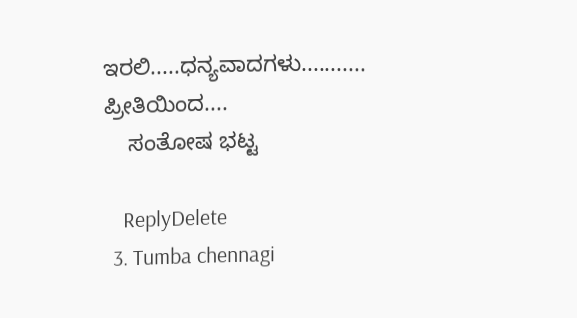ಇರಲಿ.....ಧನ್ಯವಾದಗಳು........... ಪ್ರೀತಿಯಿಂದ....
    ಸಂತೋಷ ಭಟ್ಟ

    ReplyDelete
  3. Tumba chennagi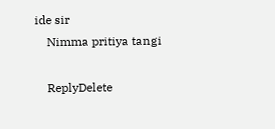ide sir
    Nimma pritiya tangi

    ReplyDelete